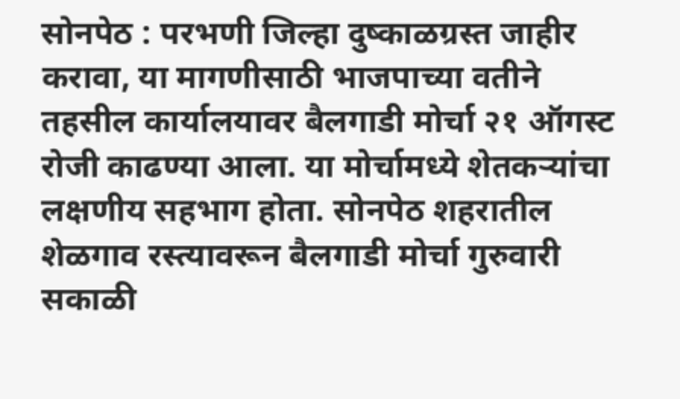सोनपेठ : परभणी जिल्हा दुष्काळग्रस्त जाहीर करावा, या मागणीसाठी भाजपाच्या वतीने तहसील कार्यालयावर बैलगाडी मोर्चा २१ ऑगस्ट रोजी काढण्या आला. या मोर्चामध्ये शेतकऱ्यांचा लक्षणीय सहभाग होता. सोनपेठ शहरातील शेळगाव रस्त्यावरून बैलगाडी मोर्चा गुरुवारी सकाळी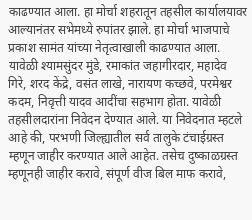काढण्यात आला. हा मोर्चा शहरातून तहसील कार्यालयावर आल्यानंतर सभेमध्ये रुपांतर झाले. हा मोर्चा भाजपाचे प्रकाश सामंत यांच्या नेतृत्वाखाली काढण्यात आला. यावेळी श्यामसुंदर मुंडे, रमाकांत जहागीरदार, महादेव गिरे, शरद केंद्रे, वसंत लाखे, नारायण कच्छवे, परमेश्वर कदम, निवृत्ती यादव आदींचा सहभाग होता. यावेळी तहसीलदारांना निवेदन देण्यात आले. या निवेदनात म्हटले आहे की, परभणी जिल्ह्यातील सर्व तालुके टंचाईग्रस्त म्हणून जाहीर करण्यात आले आहेत. तसेच दुष्काळग्रस्त म्हणूनही जाहीर करावे, संपूर्ण वीज बिल माफ करावे,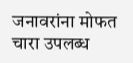जनावरांना मोफत चारा उपलब्ध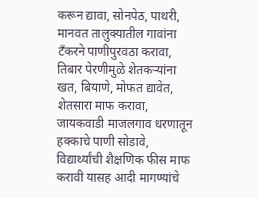करून द्यावा, सोनपेठ, पाथरी, मानवत तालुक्यातील गावांना टँकरने पाणीपुरवठा करावा, तिबार पेरणीमुळे शेतकऱ्यांना खत, बियाणे, मोफत द्यावेत, शेतसारा माफ करावा, जायकवाडी माजलगाव धरणातून हक्काचे पाणी सोडावे, विद्यार्थ्यांची शैक्षणिक फीस माफ करावी यासह आदी मागण्यांचे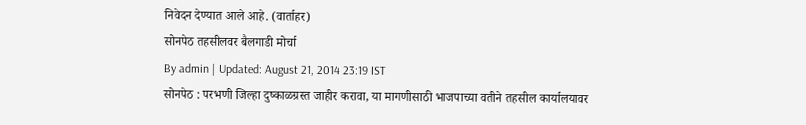निवेदन देण्यात आले आहे. (वार्ताहर)
सोनपेठ तहसीलवर बैलगाडी मोर्चा
By admin | Updated: August 21, 2014 23:19 IST
सोनपेठ : परभणी जिल्हा दुष्काळग्रस्त जाहीर करावा, या मागणीसाठी भाजपाच्या वतीने तहसील कार्यालयावर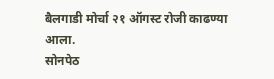बैलगाडी मोर्चा २१ ऑगस्ट रोजी काढण्या आला.
सोनपेठ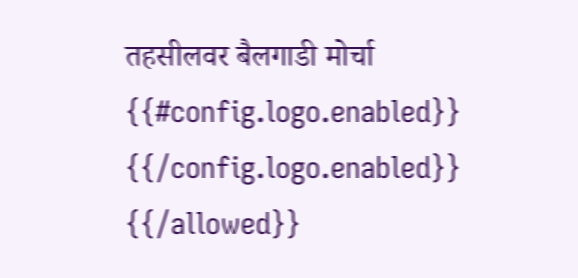तहसीलवर बैलगाडी मोर्चा
{{#config.logo.enabled}} {{/config.logo.enabled}}
{{/allowed}}